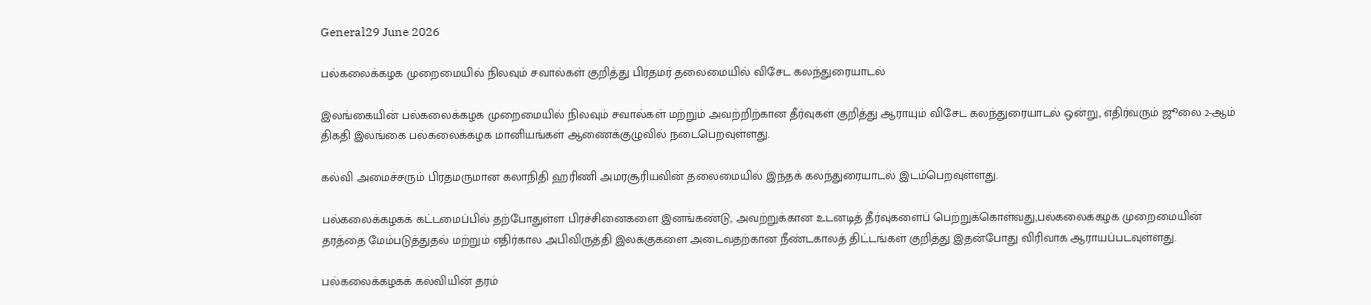General29 June 2026

பல்கலைக்கழக முறைமையில் நிலவும் சவால்கள் குறித்து பிரதமர் தலைமையில் விசேட கலந்துரையாடல்

இலங்கையின் பல்கலைக்கழக முறைமையில் நிலவும் சவால்கள் மற்றும் அவற்றிற்கான தீர்வுகள் குறித்து ஆராயும் விசேட கலந்துரையாடல் ஒன்று, எதிர்வரும் ஜூலை 2-ஆம் திகதி இலங்கை பல்கலைக்கழக மானியங்கள் ஆணைக்குழுவில் நடைபெறவுள்ளது.

கல்வி அமைச்சரும் பிரதமருமான கலாநிதி ஹரிணி அமரசூரியவின் தலைமையில் இந்தக் கலந்துரையாடல் இடம்பெறவுள்ளது.

பல்கலைக்கழகக் கட்டமைப்பில் தற்போதுள்ள பிரச்சினைகளை இனங்கண்டு, அவற்றுக்கான உடனடித் தீர்வுகளைப் பெற்றுக்கொள்வது,பல்கலைக்கழக முறைமையின் தரத்தை மேம்படுத்துதல் மற்றும் எதிர்கால அபிவிருத்தி இலக்குகளை அடைவதற்கான நீண்டகாலத் திட்டங்கள் குறித்து இதன்போது விரிவாக ஆராயப்படவுள்ளது.

பல்கலைக்கழகக் கல்வியின் தரம்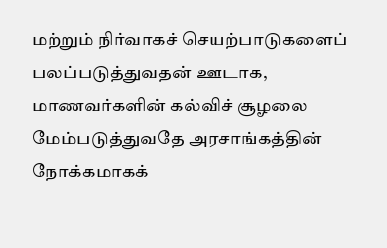மற்றும் நிர்வாகச் செயற்பாடுகளைப் பலப்படுத்துவதன் ஊடாக, மாணவர்களின் கல்விச் சூழலை மேம்படுத்துவதே அரசாங்கத்தின் நோக்கமாகக்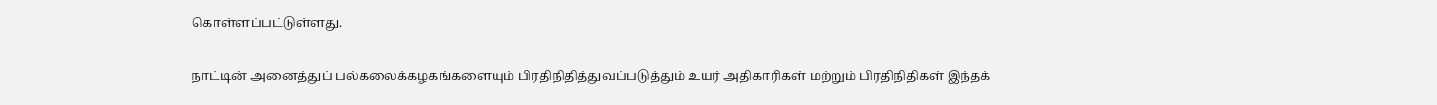கொள்ளப்பட்டுள்ளது.

நாட்டின் அனைத்துப் பல்கலைக்கழகங்களையும் பிரதிநிதித்துவப்படுத்தும் உயர் அதிகாரிகள் மற்றும் பிரதிநிதிகள் இந்தக்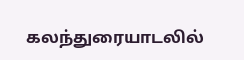கலந்துரையாடலில்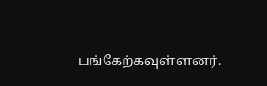பங்கேற்கவுள்ளனர்.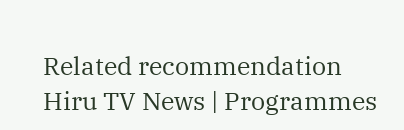Related recommendation
Hiru TV News | Programmes